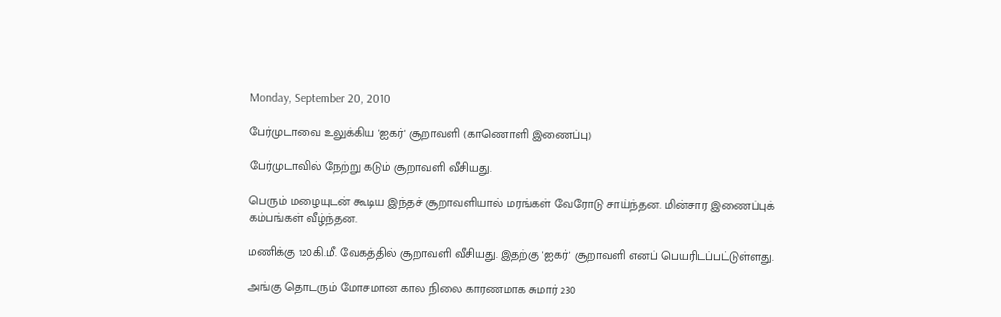Monday, September 20, 2010

பேர்முடாவை உலுக்கிய 'ஐகர்' சூறாவளி (காணொளி இணைப்பு)

பேர்முடாவில் நேற்று கடும் சூறாவளி வீசியது.

பெரும் மழையுடன் கூடிய இந்தச் சூறாவளியால் மரங்கள் வேரோடு சாய்ந்தன. மின்சார இணைப்புக் கம்பங்கள் வீழ்ந்தன.

மணிக்கு 120கி.மீ. வேகத்தில் சூறாவளி வீசியது. இதற்கு 'ஐகர்' சூறாவளி எனப் பெயரிடப்பட்டுள்ளது.

அங்கு தொடரும் மோசமான கால நிலை காரணமாக சுமார் 230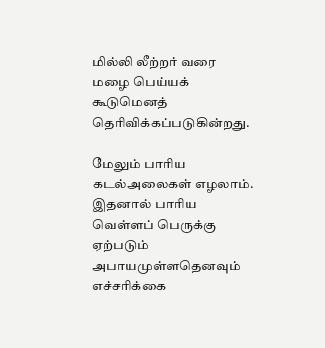மில்லி லீற்றர் வரை மழை பெய்யக் கூடுமெனத் தெரிவிக்கப்படுகின்றது.

மேலும் பாரிய கடல்அலைகள் எழலாம். இதனால் பாரிய வெள்ளப் பெருக்கு ஏற்படும் அபாயமுள்ளதெனவும் எச்சரிக்கை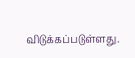விடுக்கப்படுள்ளது.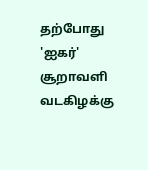தற்போது 'ஐகர்' சூறாவளி வடகிழக்கு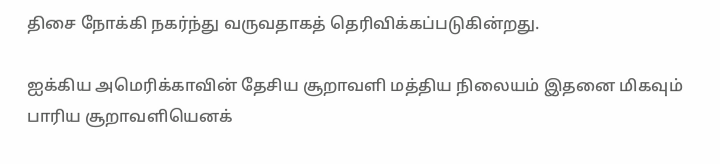திசை நோக்கி நகர்ந்து வருவதாகத் தெரிவிக்கப்படுகின்றது.

ஐக்கிய அமெரிக்காவின் தேசிய சூறாவளி மத்திய நிலையம் இதனை மிகவும் பாரிய சூறாவளியெனக்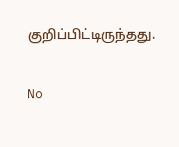குறிப்பிட்டிருந்தது.

No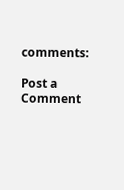comments:

Post a Comment